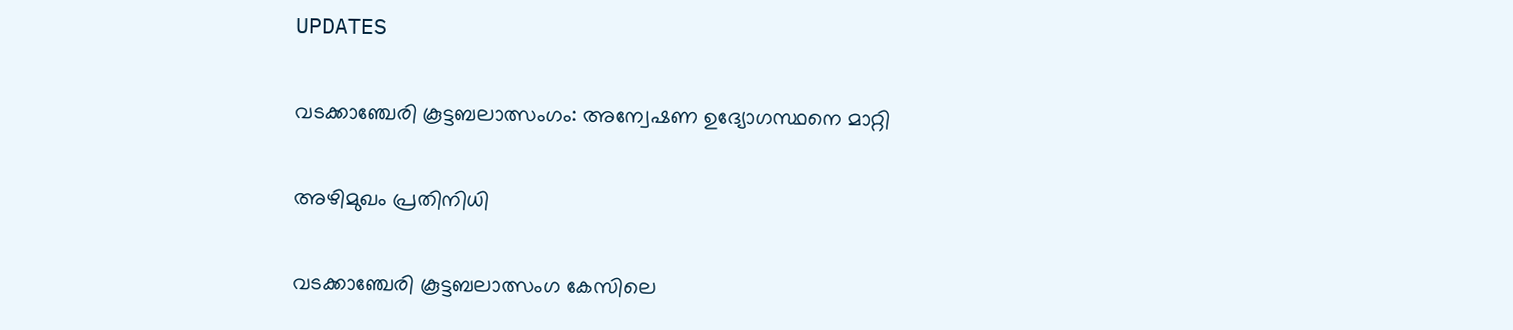UPDATES

വടക്കാഞ്ചേരി കൂട്ടബലാത്സംഗം: അന്വേഷണ ഉദ്യോഗസ്ഥനെ മാറ്റി

അഴിമുഖം പ്രതിനിധി

വടക്കാഞ്ചേരി കൂട്ടബലാത്സംഗ കേസിലെ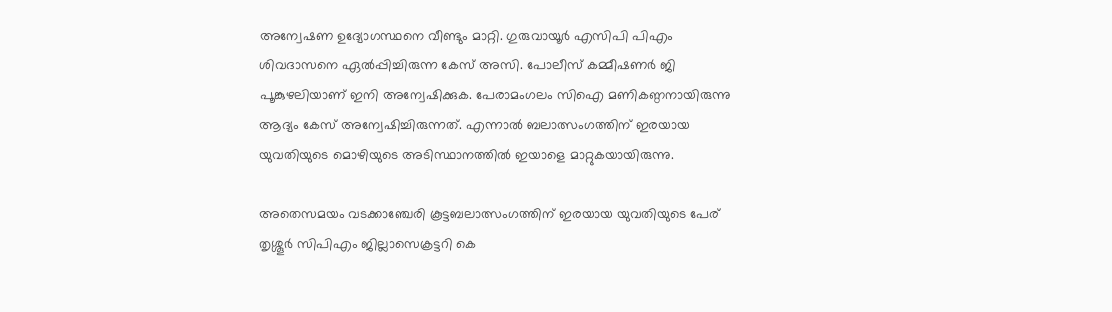അന്വേഷണ ഉദ്യോഗസ്ഥനെ വീണ്ടും മാറ്റി. ഗുരുവായൂര്‍ എസിപി പിഎം ശിവദാസനെ ഏല്‍പ്പിച്ചിരുന്ന കേസ് അസി. പോലീസ് കമ്മീഷണര്‍ ജി പൂങ്കുഴലിയാണ് ഇനി അന്വേഷിക്കുക. പേരാമംഗലം സിഐ മണികണ്ഠനായിരുന്നു ആദ്യം കേസ് അന്വേഷിച്ചിരുന്നത്. എന്നാല്‍ ബലാത്സംഗത്തിന് ഇരയായ യുവതിയുടെ മൊഴിയുടെ അടിസ്ഥാനത്തില്‍ ഇയാളെ മാറ്റുകയായിരുന്നു.

അതെസമയം വടക്കാഞ്ചേരി കൂട്ടബലാത്സംഗത്തിന് ഇരയായ യുവതിയുടെ പേര് തൃശ്ശൂര്‍ സിപിഎം ജില്ലാസെക്രട്ടറി കെ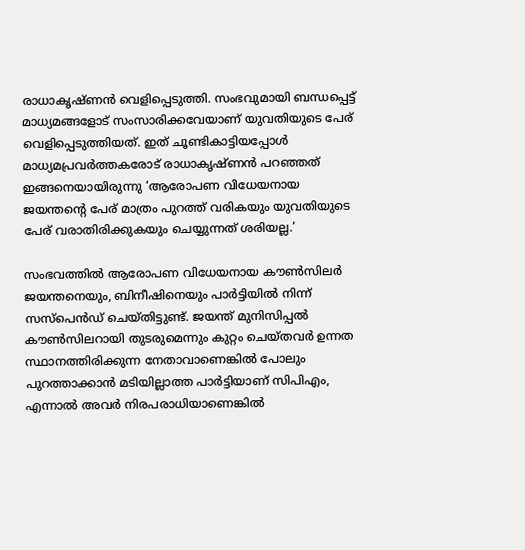രാധാകൃഷ്ണന്‍ വെളിപ്പെടുത്തി. സംഭവുമായി ബന്ധപ്പെട്ട് മാധ്യമങ്ങളോട് സംസാരിക്കവേയാണ് യുവതിയുടെ പേര് വെളിപ്പെടുത്തിയത്. ഇത് ചൂണ്ടികാട്ടിയപ്പോള്‍ മാധ്യമപ്രവര്‍ത്തകരോട് രാധാകൃഷ്ണന്‍ പറഞ്ഞത് ഇങ്ങനെയായിരുന്നു ‘ആരോപണ വിധേയനായ ജയന്തന്റെ പേര് മാത്രം പുറത്ത് വരികയും യുവതിയുടെ പേര് വരാതിരിക്കുകയും ചെയ്യുന്നത് ശരിയല്ല.’

സംഭവത്തില്‍ ആരോപണ വിധേയനായ കൗണ്‍സിലര്‍ ജയന്തനെയും, ബിനീഷിനെയും പാര്‍ട്ടിയില്‍ നിന്ന് സസ്‌പെന്‍ഡ് ചെയ്തിട്ടുണ്ട്. ജയന്ത് മുനിസിപ്പല്‍ കൗണ്‍സിലറായി തുടരുമെന്നും കുറ്റം ചെയ്തവര്‍ ഉന്നത സ്ഥാനത്തിരിക്കുന്ന നേതാവാണെങ്കില്‍ പോലും പുറത്താക്കാന്‍ മടിയില്ലാത്ത പാര്‍ട്ടിയാണ് സിപിഎം, എന്നാല്‍ അവര്‍ നിരപരാധിയാണെങ്കില്‍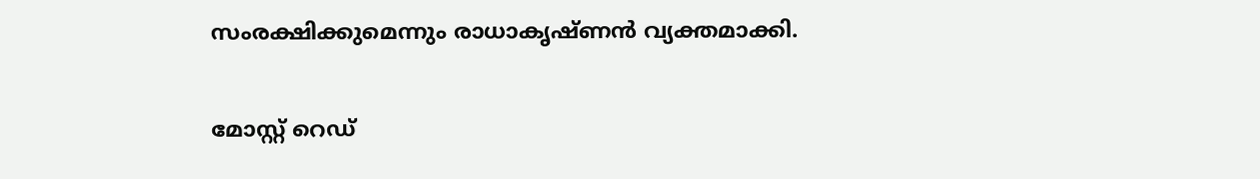സംരക്ഷിക്കുമെന്നും രാധാകൃഷ്ണന്‍ വ്യക്തമാക്കി.

മോസ്റ്റ് റെഡ്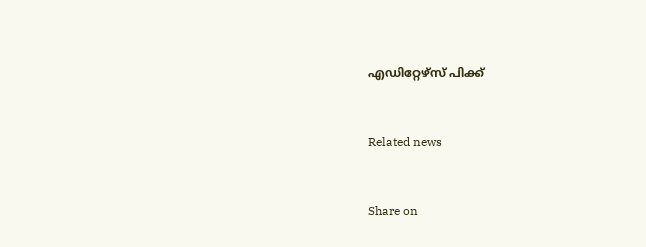എഡിറ്റേഴ്സ് പിക്ക്


Related news


Share on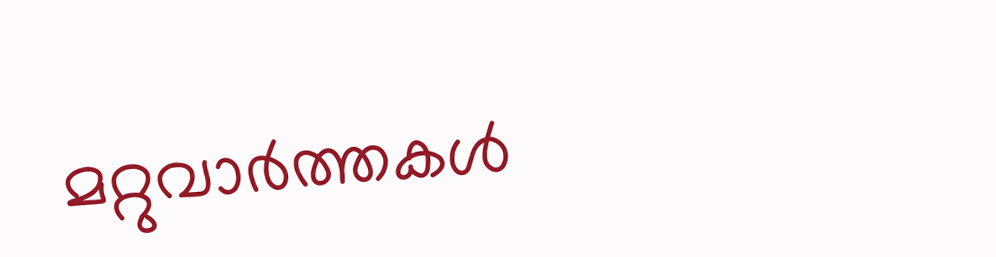മറ്റുവാര്‍ത്തകള്‍